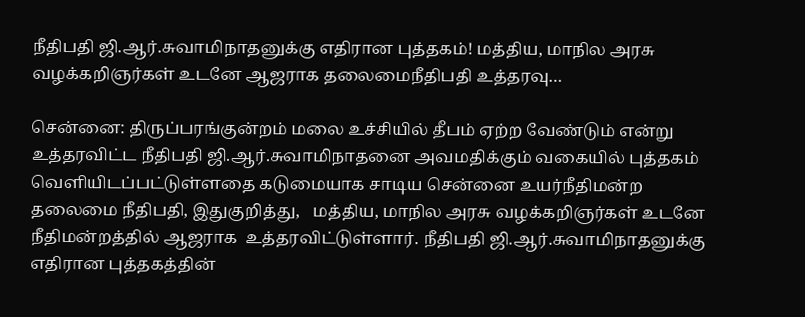நீதிபதி ஜி.ஆர்.சுவாமிநாதனுக்கு எதிரான புத்தகம்! மத்திய, மாநில அரசு வழக்கறிஞர்கள் உடனே ஆஜராக தலைமைநீதிபதி உத்தரவு…

சென்னை: திருப்பரங்குன்றம் மலை உச்சியில் தீபம் ஏற்ற வேண்டும் என்று உத்தரவிட்ட நீதிபதி ஜி.ஆர்.சுவாமிநாதனை அவமதிக்கும் வகையில் புத்தகம் வெளியிடப்பட்டுள்ளதை கடுமையாக சாடிய சென்னை உயர்நீதிமன்ற தலைமை நீதிபதி, இதுகுறித்து,   மத்திய, மாநில அரசு வழக்கறிஞர்கள் உடனே நீதிமன்றத்தில் ஆஜராக  உத்தரவிட்டுள்ளார். நீதிபதி ஜி.ஆர்.சுவாமிநாதனுக்கு எதிரான புத்தகத்தின்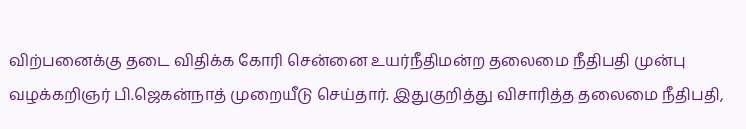விற்பனைக்கு தடை விதிக்க கோரி சென்னை உயர்நீதிமன்ற தலைமை நீதிபதி முன்பு வழக்கறிஞர் பி.ஜெகன்நாத் முறையீடு செய்தார். இதுகுறித்து விசாரித்த தலைமை நீதிபதி,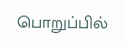பொறுப்பில்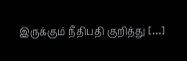இருக்கும் நீதிபதி குறித்து […]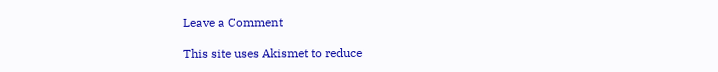Leave a Comment

This site uses Akismet to reduce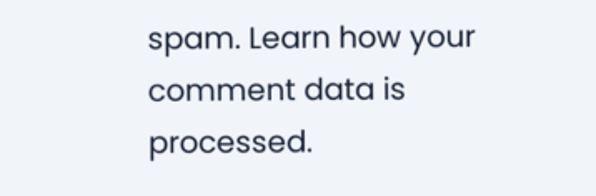spam. Learn how your comment data is processed.